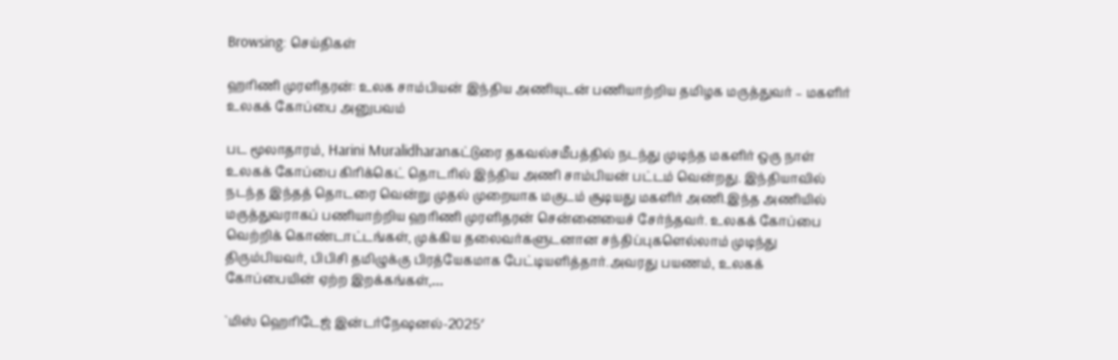Browsing: செய்திகள்

ஹரிணி முரளிதரன்: உலக சாம்பியன் இந்திய அணியுடன் பணியாற்றிய தமிழக மருத்துவர் – மகளிர் உலகக் கோப்பை அனுபவம்

பட மூலாதாரம், Harini Muralidharanகட்டுரை தகவல்சமீபத்தில் நடந்து முடிந்த மகளிர் ஒரு நாள் உலகக் கோப்பை கிரிக்கெட் தொடரில் இந்திய அணி சாம்பியன் பட்டம் வென்றது. இந்தியாவில் நடந்த இந்தத் தொடரை வென்று முதல் முறையாக மகுடம் சூடியது மகளிர் அணி.இந்த அணியில் மருத்துவராகப் பணியாற்றிய ஹரிணி முரளிதரன் சென்னையைச் சேர்ந்தவர். உலகக் கோப்பை வெற்றிக் கொண்டாட்டங்கள், முக்கிய தலைவர்களுடனான சந்திப்புகளெல்லாம் முடிந்து திரும்பியவர், பிபிசி தமிழுக்கு பிரத்யேகமாக பேட்டியளித்தார்.அவரது பயணம், உலகக் கோப்பையின் ஏற்ற இறக்கங்கள்,…

`மிஸ் ஹெரிடேஜ் இன்டர்நேஷனல்-2025′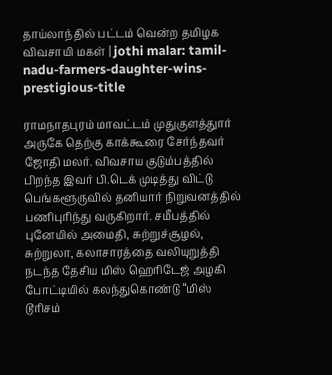தாய்லாந்தில் பட்டம் வென்ற தமிழக விவசாயி மகள் | jothi malar: tamil-nadu-farmers-daughter-wins-prestigious-title

ராமநாதபுரம் மாவட்டம் முதுகுளத்துார் அருகே தெற்கு காக்கூரை சேர்ந்தவர் ஜோதி மலர். விவசாய குடும்பத்தில் பிறந்த இவர் பி.டெக் முடித்து விட்டு பெங்களூருவில் தனியார் நிறுவனத்தில் பணிபுரிந்து வருகிறார். சமீபத்தில் புனேயில் அமைதி, சுற்றுச்சூழல், சுற்றுலா, கலாசாரத்தை வலியுறுத்தி நடந்த தேசிய மிஸ் ஹெரிடேஜ் அழகி போட்டியில் கலந்துகொண்டு “மிஸ் டூரிசம்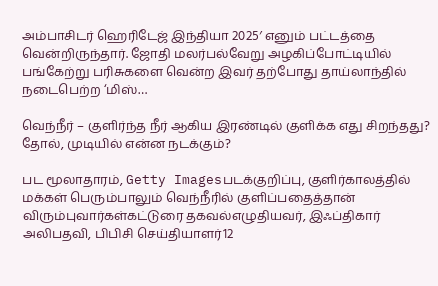அம்பாசிடர் ஹெரிடேஜ் இந்தியா 2025′ எனும் பட்டத்தை வென்றிருந்தார். ஜோதி மலர்பல்வேறு அழகிப்போட்டியில் பங்கேற்று பரிசுகளை வென்ற இவர் தற்போது தாய்லாந்தில் நடைபெற்ற ‘மிஸ்…

வெந்நீர் – குளிர்ந்த நீர் ஆகிய இரண்டில் குளிக்க எது சிறந்தது? தோல், முடியில் என்ன நடக்கும்?

பட மூலாதாரம், Getty Imagesபடக்குறிப்பு, குளிர்காலத்தில் மக்கள் பெரும்பாலும் வெந்நீரில் குளிப்பதைத்தான் விரும்புவார்கள்கட்டுரை தகவல்எழுதியவர், இஃப்திகார் அலிபதவி, பிபிசி செய்தியாளர்12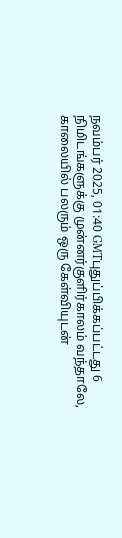நவம்பர் 2025, 01:40 GMTபுதுப்பிக்கப்பட்டது 6 நிமிடங்களுக்கு முன்னர்குளிர்காலம் வந்தாலே, காலையில் பலரும் ஒரு கேள்வியுடன்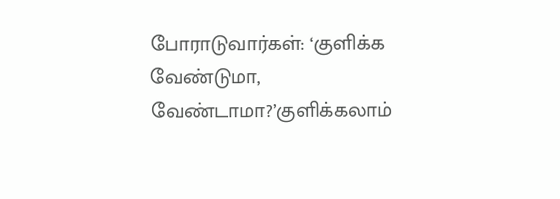போராடுவார்கள்: ‘குளிக்க வேண்டுமா, வேண்டாமா?’குளிக்கலாம்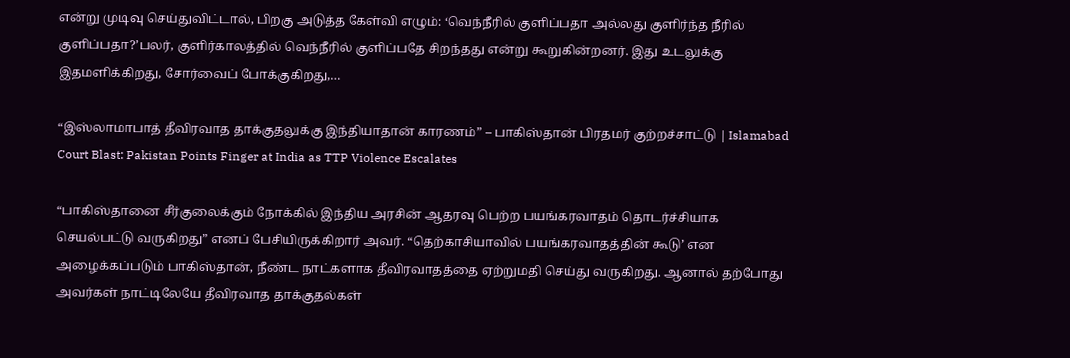என்று முடிவு செய்துவிட்டால், பிறகு அடுத்த கேள்வி எழும்: ‘வெந்நீரில் குளிப்பதா அல்லது குளிர்ந்த நீரில் குளிப்பதா?’பலர், குளிர்காலத்தில் வெந்நீரில் குளிப்பதே சிறந்தது என்று கூறுகின்றனர். இது உடலுக்கு இதமளிக்கிறது, சோர்வைப் போக்குகிறது,…

“இஸ்லாமாபாத் தீவிரவாத தாக்குதலுக்கு இந்தியாதான் காரணம்” – பாகிஸ்தான் பிரதமர் குற்றச்சாட்டு | Islamabad Court Blast: Pakistan Points Finger at India as TTP Violence Escalates

“பாகிஸ்தானை சீர்குலைக்கும் நோக்கில் இந்திய அரசின் ஆதரவு பெற்ற பயங்கரவாதம் தொடர்ச்சியாக செயல்பட்டு வருகிறது” எனப் பேசியிருக்கிறார் அவர். “தெற்காசியாவில் பயங்கரவாதத்தின் கூடு’ என அழைக்கப்படும் பாகிஸ்தான், நீண்ட நாட்களாக தீவிரவாதத்தை ஏற்றுமதி செய்து வருகிறது. ஆனால் தற்போது அவர்கள் நாட்டிலேயே தீவிரவாத தாக்குதல்கள்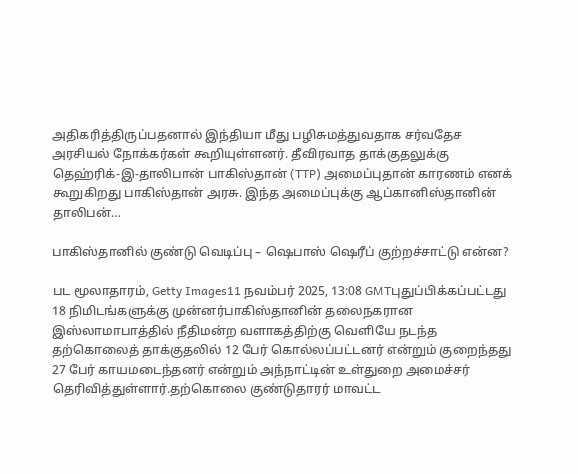அதிகரித்திருப்பதனால் இந்தியா மீது பழிசுமத்துவதாக சர்வதேச அரசியல் நோக்கர்கள் கூறியுள்ளனர். தீவிரவாத தாக்குதலுக்கு தெஹ்ரிக்-இ-தாலிபான் பாகிஸ்தான் (TTP) அமைப்புதான் காரணம் எனக் கூறுகிறது பாகிஸ்தான் அரசு. இந்த அமைப்புக்கு ஆப்கானிஸ்தானின் தாலிபன்…

பாகிஸ்தானில் குண்டு வெடிப்பு – ஷெபாஸ் ஷெரீப் குற்றச்சாட்டு என்ன?

பட மூலாதாரம், Getty Images11 நவம்பர் 2025, 13:08 GMTபுதுப்பிக்கப்பட்டது 18 நிமிடங்களுக்கு முன்னர்பாகிஸ்தானின் தலைநகரான இஸ்லாமாபாத்தில் நீதிமன்ற வளாகத்திற்கு வெளியே நடந்த தற்கொலைத் தாக்குதலில் 12 பேர் கொல்லப்பட்டனர் என்றும் குறைந்தது 27 பேர் காயமடைந்தனர் என்றும் அந்நாட்டின் உள்துறை அமைச்சர் தெரிவித்துள்ளார்.தற்கொலை குண்டுதாரர் மாவட்ட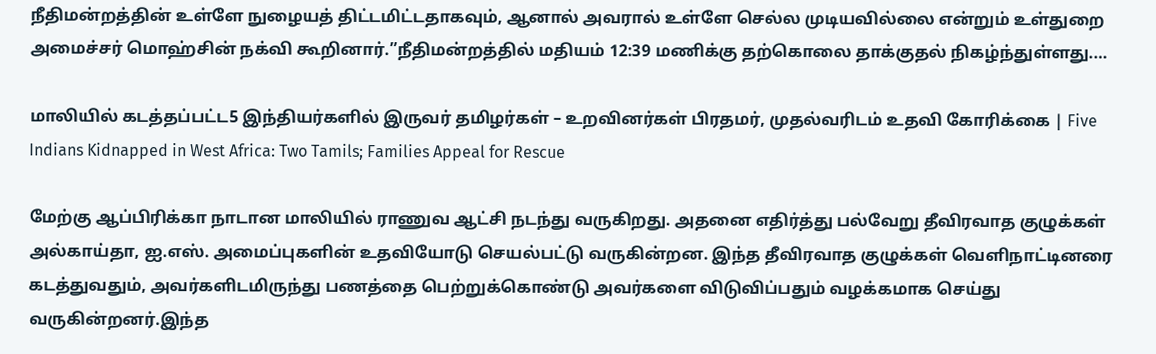நீதிமன்றத்தின் உள்ளே நுழையத் திட்டமிட்டதாகவும், ஆனால் அவரால் உள்ளே செல்ல முடியவில்லை என்றும் உள்துறை அமைச்சர் மொஹ்சின் நக்வி கூறினார்.”நீதிமன்றத்தில் மதியம் 12:39 மணிக்கு தற்கொலை தாக்குதல் நிகழ்ந்துள்ளது.…

மாலியில் கடத்தப்பட்ட5 இந்தியர்களில் இருவர் தமிழர்கள் – உறவினர்கள் பிரதமர், முதல்வரிடம் உதவி கோரிக்கை | Five Indians Kidnapped in West Africa: Two Tamils; Families Appeal for Rescue

மேற்கு ஆப்பிரிக்கா நாடான மாலியில் ராணுவ ஆட்சி நடந்து வருகிறது. அதனை எதிர்த்து பல்வேறு தீவிரவாத குழுக்கள் அல்காய்தா, ஐ.எஸ். அமைப்புகளின் உதவியோடு செயல்பட்டு வருகின்றன. இந்த தீவிரவாத குழுக்கள் வெளிநாட்டினரை கடத்துவதும், அவர்களிடமிருந்து பணத்தை பெற்றுக்கொண்டு அவர்களை விடுவிப்பதும் வழக்கமாக செய்து வருகின்றனர்.இந்த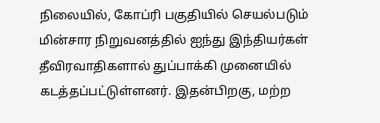நிலையில், கோப்ரி பகுதியில் செயல்படும் மின்சார நிறுவனத்தில் ஐந்து இந்தியர்கள் தீவிரவாதிகளால் துப்பாக்கி முனையில் கடத்தப்பட்டுள்ளனர். இதன்பிறகு, மற்ற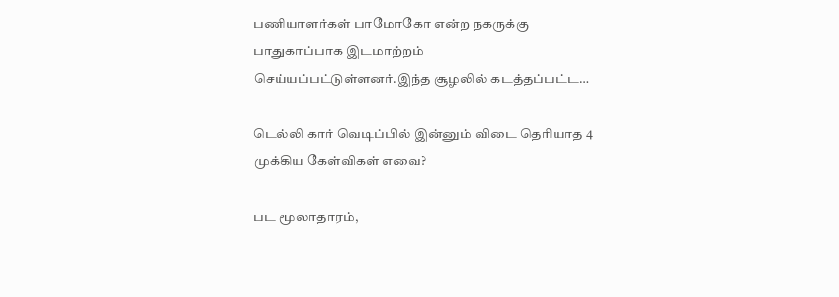பணியாளர்கள் பாமோகோ என்ற நகருக்கு பாதுகாப்பாக இடமாற்றம் செய்யப்பட்டுள்ளனர்.இந்த சூழலில் கடத்தப்பட்ட…

டெல்லி கார் வெடிப்பில் இன்னும் விடை தெரியாத 4 முக்கிய கேள்விகள் எவை?

பட மூலாதாரம்,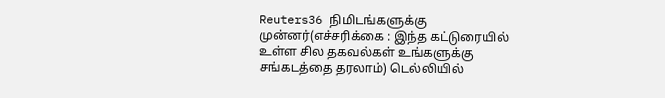Reuters36 நிமிடங்களுக்கு முன்னர்(எச்சரிக்கை : இந்த கட்டுரையில் உள்ள சில தகவல்கள் உங்களுக்கு சங்கடத்தை தரலாம்) டெல்லியில்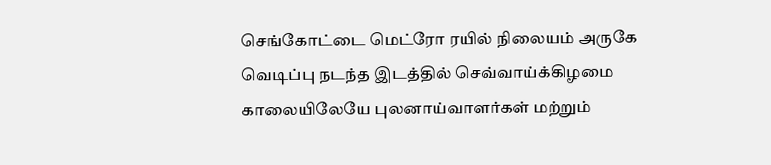செங்கோட்டை மெட்ரோ ரயில் நிலையம் அருகே வெடிப்பு நடந்த இடத்தில் செவ்வாய்க்கிழமை காலையிலேயே புலனாய்வாளர்கள் மற்றும்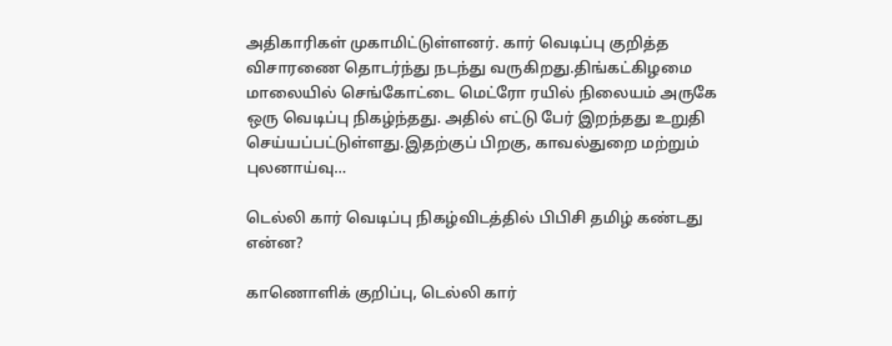அதிகாரிகள் முகாமிட்டுள்ளனர். கார் வெடிப்பு குறித்த விசாரணை தொடர்ந்து நடந்து வருகிறது.திங்கட்கிழமை மாலையில் செங்கோட்டை மெட்ரோ ரயில் நிலையம் அருகே ஒரு வெடிப்பு நிகழ்ந்தது. அதில் எட்டு பேர் இறந்தது உறுதி செய்யப்பட்டுள்ளது.இதற்குப் பிறகு, காவல்துறை மற்றும் புலனாய்வு…

டெல்லி கார் வெடிப்பு நிகழ்விடத்தில் பிபிசி தமிழ் கண்டது என்ன?

காணொளிக் குறிப்பு, டெல்லி கார்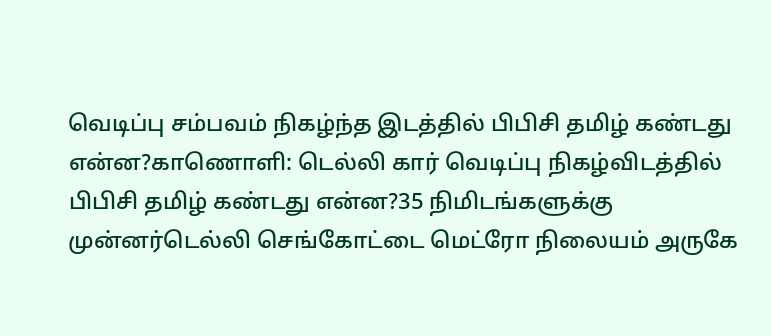வெடிப்பு சம்பவம் நிகழ்ந்த இடத்தில் பிபிசி தமிழ் கண்டது என்ன?காணொளி: டெல்லி கார் வெடிப்பு நிகழ்விடத்தில் பிபிசி தமிழ் கண்டது என்ன?35 நிமிடங்களுக்கு முன்னர்டெல்லி செங்கோட்டை மெட்ரோ நிலையம் அருகே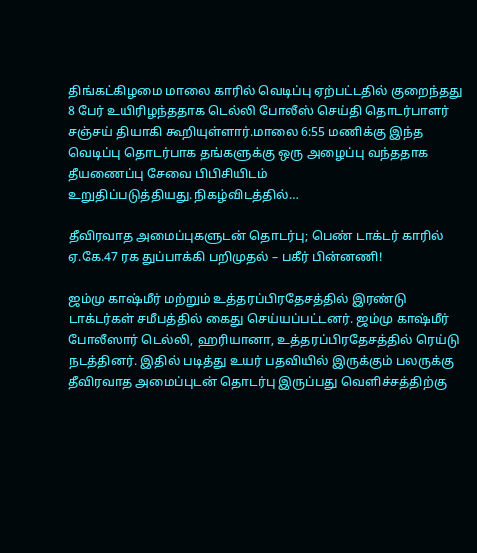திங்கட்கிழமை மாலை காரில் வெடிப்பு ஏற்பட்டதில் குறைந்தது 8 பேர் உயிரிழந்ததாக டெல்லி போலீஸ் செய்தி தொடர்பாளர் சஞ்சய் தியாகி கூறியுள்ளார்.மாலை 6:55 மணிக்கு இந்த வெடிப்பு தொடர்பாக தங்களுக்கு ஒரு அழைப்பு வந்ததாக தீயணைப்பு சேவை பிபிசியிடம் உறுதிப்படுத்தியது.நிகழ்விடத்தில்…

தீவிரவாத அமைப்புகளுடன் தொடர்பு; பெண் டாக்டர் காரில் ஏ.கே.47 ரக துப்பாக்கி பறிமுதல் – பகீர் பின்னணி!

ஜம்மு காஷ்மீர் மற்றும் உத்தரப்பிரதேசத்தில் இரண்டு டாக்டர்கள் சமீபத்தில் கைது செய்யப்பட்டனர். ஜம்மு காஷ்மீர் போலீஸார் டெல்லி, ஹரியானா, உத்தரப்பிரதேசத்தில் ரெய்டு நடத்தினர். இதில் படித்து உயர் பதவியில் இருக்கும் பலருக்கு தீவிரவாத அமைப்புடன் தொடர்பு இருப்பது வெளிச்சத்திற்கு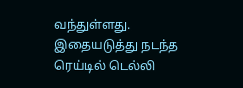வந்துள்ளது. இதையடுத்து நடந்த ரெய்டில் டெல்லி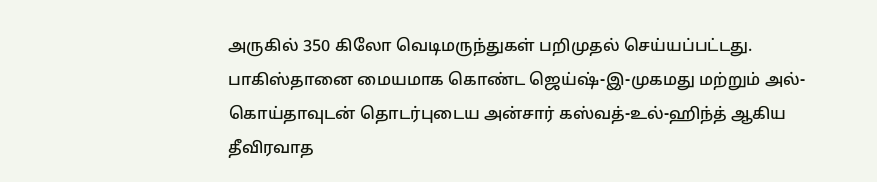அருகில் 350 கிலோ வெடிமருந்துகள் பறிமுதல் செய்யப்பட்டது. பாகிஸ்தானை மையமாக கொண்ட ஜெய்ஷ்-இ-முகமது மற்றும் அல்-கொய்தாவுடன் தொடர்புடைய அன்சார் கஸ்வத்-உல்-ஹிந்த் ஆகிய தீவிரவாத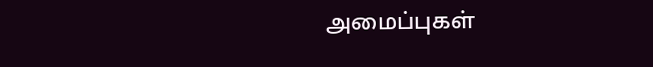அமைப்புகள்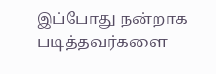இப்போது நன்றாக படித்தவர்களை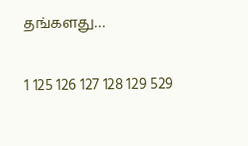தங்களது…

1 125 126 127 128 129 529